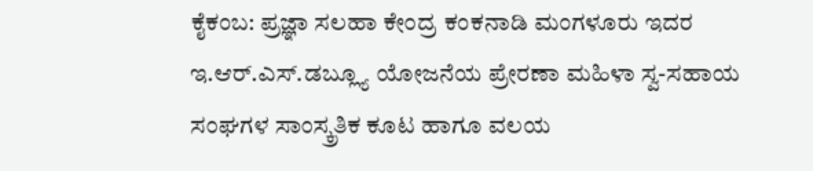ಕೈಕಂಬ: ಪ್ರಜ್ಞಾ ಸಲಹಾ ಕೇಂದ್ರ ಕಂಕನಾಡಿ ಮಂಗಳೂರು ಇದರ ಇ.ಆರ್.ಎಸ್.ಡಬ್ಲ್ಯೂ ಯೋಜನೆಯ ಪ್ರೇರಣಾ ಮಹಿಳಾ ಸ್ವ-ಸಹಾಯ ಸಂಘಗಳ ಸಾಂಸ್ಕ್ರತಿಕ ಕೂಟ ಹಾಗೂ ವಲಯ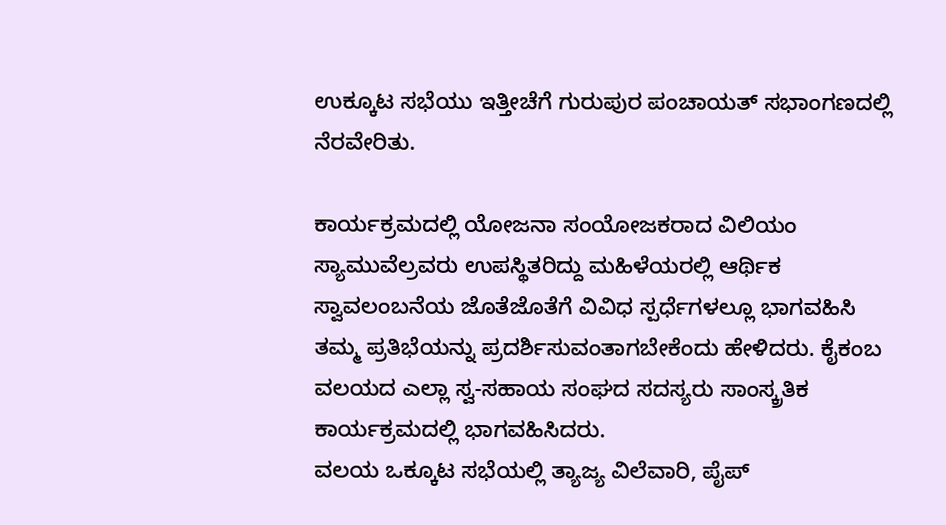ಉಕ್ಕೂಟ ಸಭೆಯು ಇತ್ತೀಚೆಗೆ ಗುರುಪುರ ಪಂಚಾಯತ್ ಸಭಾಂಗಣದಲ್ಲಿ ನೆರವೇರಿತು.

ಕಾರ್ಯಕ್ರಮದಲ್ಲಿ ಯೋಜನಾ ಸಂಯೋಜಕರಾದ ವಿಲಿಯಂ ಸ್ಯಾಮುವೆಲ್ರವರು ಉಪಸ್ಥಿತರಿದ್ದು ಮಹಿಳೆಯರಲ್ಲಿ ಆರ್ಥಿಕ ಸ್ವಾವಲಂಬನೆಯ ಜೊತೆಜೊತೆಗೆ ವಿವಿಧ ಸ್ಪರ್ಧೆಗಳಲ್ಲೂ ಭಾಗವಹಿಸಿ ತಮ್ಮ ಪ್ರತಿಭೆಯನ್ನು ಪ್ರದರ್ಶಿಸುವಂತಾಗಬೇಕೆಂದು ಹೇಳಿದರು. ಕೈಕಂಬ ವಲಯದ ಎಲ್ಲಾ ಸ್ವ-ಸಹಾಯ ಸಂಘದ ಸದಸ್ಯರು ಸಾಂಸ್ಕ್ರತಿಕ ಕಾರ್ಯಕ್ರಮದಲ್ಲಿ ಭಾಗವಹಿಸಿದರು.
ವಲಯ ಒಕ್ಕೂಟ ಸಭೆಯಲ್ಲಿ ತ್ಯಾಜ್ಯ ವಿಲೆವಾರಿ, ಪೈಪ್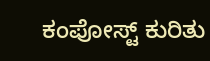ಕಂಪೋಸ್ಟ್ ಕುರಿತು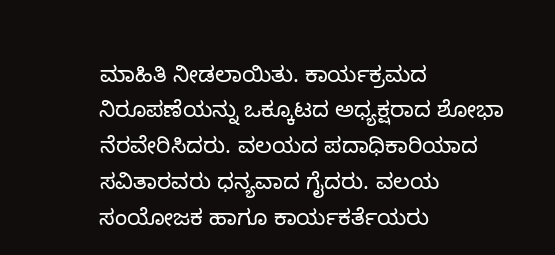ಮಾಹಿತಿ ನೀಡಲಾಯಿತು. ಕಾರ್ಯಕ್ರಮದ ನಿರೂಪಣೆಯನ್ನು ಒಕ್ಕೂಟದ ಅಧ್ಯಕ್ಷರಾದ ಶೋಭಾ ನೆರವೇರಿಸಿದರು. ವಲಯದ ಪದಾಧಿಕಾರಿಯಾದ ಸವಿತಾರವರು ಧನ್ಯವಾದ ಗೈದರು. ವಲಯ ಸಂಯೋಜಕ ಹಾಗೂ ಕಾರ್ಯಕರ್ತೆಯರು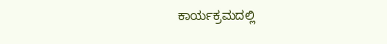ಕಾರ್ಯಕ್ರಮದಲ್ಲಿ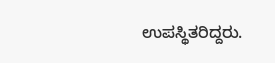ಉಪಸ್ಥಿತರಿದ್ದರು.